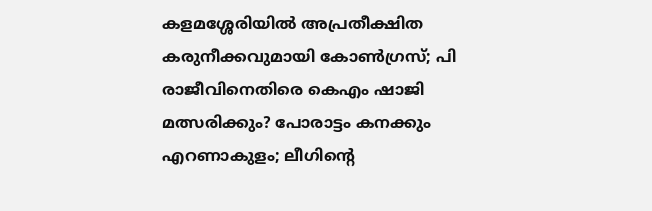കളമശ്ശേരിയിൽ അപ്രതീക്ഷിത കരുനീക്കവുമായി കോൺഗ്രസ്; പി രാജീവിനെതിരെ കെഎം ഷാജി മത്സരിക്കും? പോരാട്ടം കനക്കും
എറണാകുളം; ലീഗിന്റെ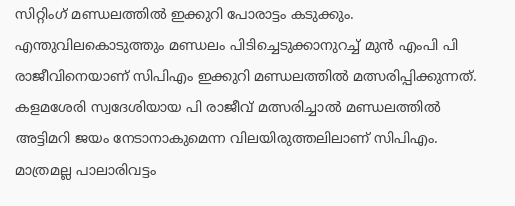സിറ്റിംഗ് മണ്ഡലത്തിൽ ഇക്കുറി പോരാട്ടം കടുക്കും. എന്തുവിലകൊടുത്തും മണ്ഡലം പിടിച്ചെടുക്കാനുറച്ച് മുൻ എംപി പി രാജീവിനെയാണ് സിപിഎം ഇക്കുറി മണ്ഡലത്തിൽ മത്സരിപ്പിക്കുന്നത്. കളമശേരി സ്വദേശിയായ പി രാജീവ് മത്സരിച്ചാൽ മണ്ഡലത്തിൽ അട്ടിമറി ജയം നേടാനാകുമെന്ന വിലയിരുത്തലിലാണ് സിപിഎം. മാത്രമല്ല പാലാരിവട്ടം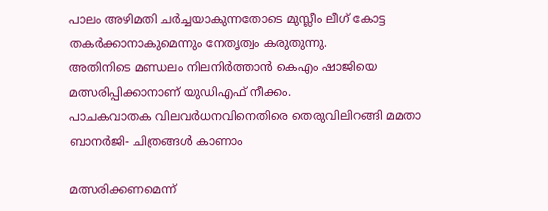പാലം അഴിമതി ചർച്ചയാകുന്നതോടെ മുസ്ലീം ലീഗ് കോട്ട തകർക്കാനാകുമെന്നും നേതൃത്വം കരുതുന്നു.
അതിനിടെ മണ്ഡലം നിലനിർത്താൻ കെഎം ഷാജിയെ മത്സരിപ്പിക്കാനാണ് യുഡിഎഫ് നീക്കം.
പാചകവാതക വിലവർധനവിനെതിരെ തെരുവിലിറങ്ങി മമതാ ബാനർജി- ചിത്രങ്ങൾ കാണാം

മത്സരിക്കണമെന്ന്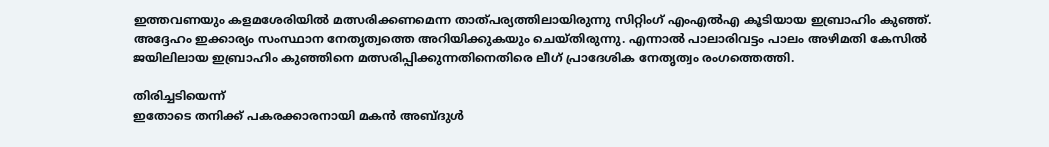ഇത്തവണയും കളമശേരിയിൽ മത്സരിക്കണമെന്ന താത്പര്യത്തിലായിരുന്നു സിറ്റിംഗ് എംഎൽഎ കൂടിയായ ഇബ്രാഹിം കുഞ്ഞ്. അദ്ദേഹം ഇക്കാര്യം സംസ്ഥാന നേതൃത്വത്തെ അറിയിക്കുകയും ചെയ്തിരുന്നു. എന്നാൽ പാലാരിവട്ടം പാലം അഴിമതി കേസിൽ ജയിലിലായ ഇബ്രാഹിം കുഞ്ഞിനെ മത്സരിപ്പിക്കുന്നതിനെതിരെ ലീഗ് പ്രാദേശിക നേതൃത്വം രംഗത്തെത്തി.

തിരിച്ചടിയെന്ന്
ഇതോടെ തനിക്ക് പകരക്കാരനായി മകൻ അബ്ദുൾ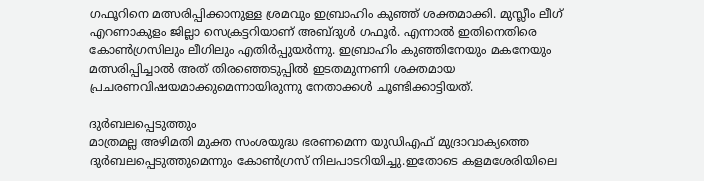ഗഫൂറിനെ മത്സരിപ്പിക്കാനുള്ള ശ്രമവും ഇബ്രാഹിം കുഞ്ഞ് ശക്തമാക്കി. മുസ്ലീം ലീഗ് എറണാകുളം ജില്ലാ സെക്രട്ടറിയാണ് അബ്ദുൾ ഗഫൂർ. എന്നാൽ ഇതിനെതിരെ കോൺഗ്രസിലും ലീഗിലും എതിർപ്പുയർന്നു. ഇബ്രാഹിം കുഞ്ഞിനേയും മകനേയും മത്സരിപ്പിച്ചാൽ അത് തിരഞ്ഞെടുപ്പിൽ ഇടതമുന്നണി ശക്തമായ പ്രചരണവിഷയമാക്കുമെന്നായിരുന്നു നേതാക്കൾ ചൂണ്ടിക്കാട്ടിയത്.

ദുർബലപ്പെടുത്തും
മാത്രമല്ല അഴിമതി മുക്ത സംശയുദ്ധ ഭരണമെന്ന യുഡിഎഫ് മുദ്രാവാക്യത്തെ ദുർബലപ്പെടുത്തുമെന്നും കോൺഗ്രസ് നിലപാടറിയിച്ചു.ഇതോടെ കളമശേരിയിലെ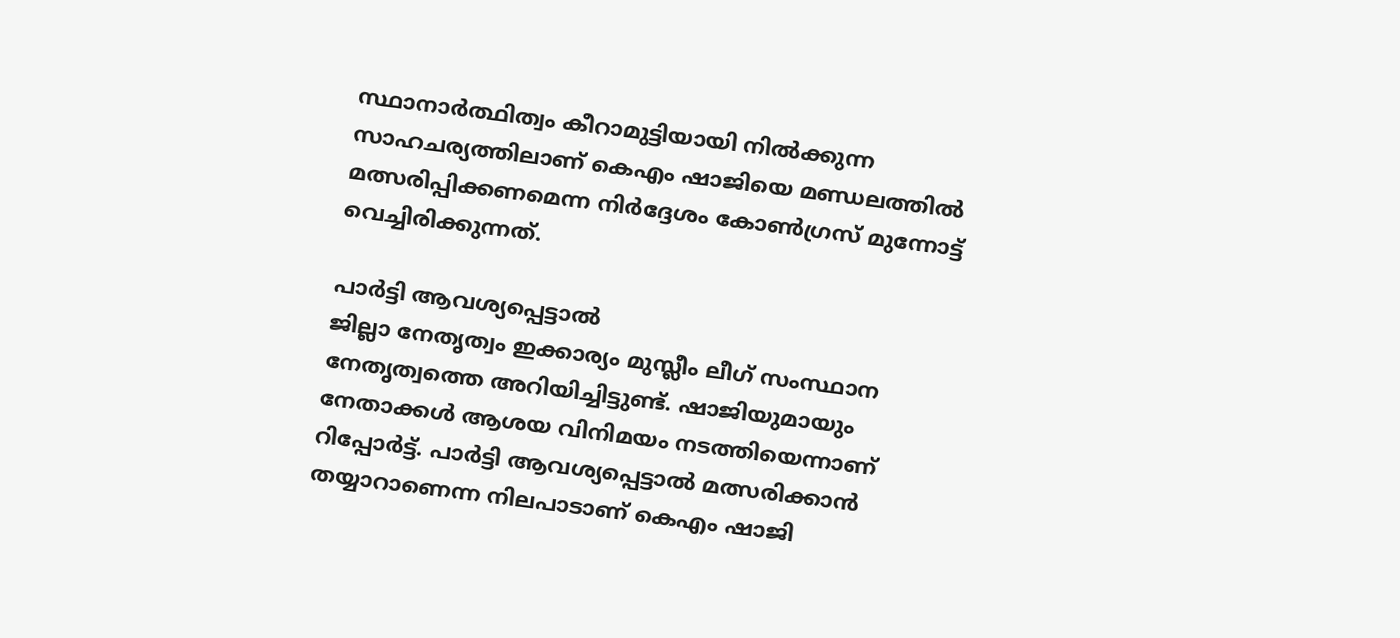സ്ഥാനാർത്ഥിത്വം കീറാമുട്ടിയായി നിൽക്കുന്ന സാഹചര്യത്തിലാണ് കെഎം ഷാജിയെ മണ്ഡലത്തിൽ മത്സരിപ്പിക്കണമെന്ന നിർദ്ദേശം കോൺഗ്രസ് മുന്നോട്ട് വെച്ചിരിക്കുന്നത്.

പാർട്ടി ആവശ്യപ്പെട്ടാൽ
ജില്ലാ നേതൃത്വം ഇക്കാര്യം മുസ്ലീം ലീഗ് സംസ്ഥാന നേതൃത്വത്തെ അറിയിച്ചിട്ടുണ്ട്. ഷാജിയുമായും നേതാക്കൾ ആശയ വിനിമയം നടത്തിയെന്നാണ് റിപ്പോർട്ട്. പാർട്ടി ആവശ്യപ്പെട്ടാൽ മത്സരിക്കാൻ തയ്യാറാണെന്ന നിലപാടാണ് കെഎം ഷാജി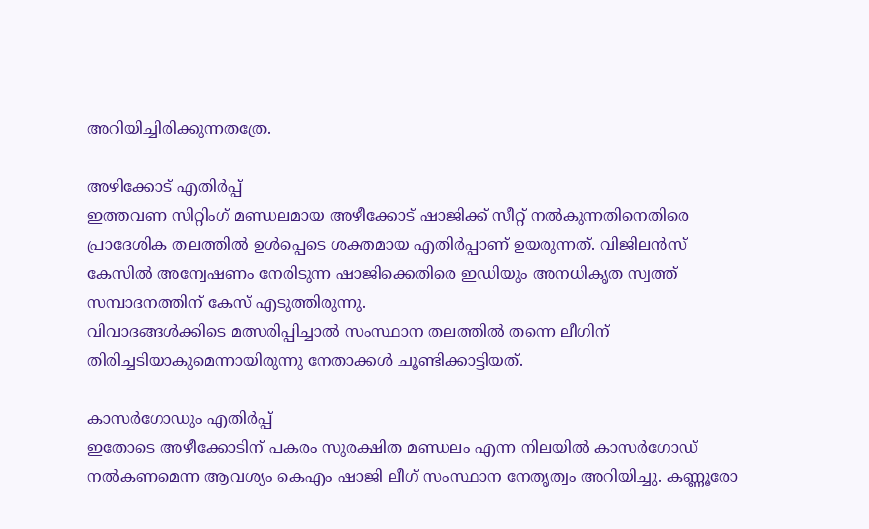അറിയിച്ചിരിക്കുന്നതത്രേ.

അഴിക്കോട് എതിർപ്പ്
ഇത്തവണ സിറ്റിംഗ് മണ്ഡലമായ അഴീക്കോട് ഷാജിക്ക് സീറ്റ് നൽകുന്നതിനെതിരെ പ്രാദേശിക തലത്തിൽ ഉൾപ്പെടെ ശക്തമായ എതിർപ്പാണ് ഉയരുന്നത്. വിജിലൻസ് കേസിൽ അന്വേഷണം നേരിടുന്ന ഷാജിക്കെതിരെ ഇഡിയും അനധികൃത സ്വത്ത് സമ്പാദനത്തിന് കേസ് എടുത്തിരുന്നു.
വിവാദങ്ങൾക്കിടെ മത്സരിപ്പിച്ചാൽ സംസ്ഥാന തലത്തിൽ തന്നെ ലീഗിന് തിരിച്ചടിയാകുമെന്നായിരുന്നു നേതാക്കൾ ചൂണ്ടിക്കാട്ടിയത്.

കാസർഗോഡും എതിർപ്പ്
ഇതോടെ അഴീക്കോടിന് പകരം സുരക്ഷിത മണ്ഡലം എന്ന നിലയിൽ കാസർഗോഡ് നൽകണമെന്ന ആവശ്യം കെഎം ഷാജി ലീഗ് സംസ്ഥാന നേതൃത്വം അറിയിച്ചു. കണ്ണൂരോ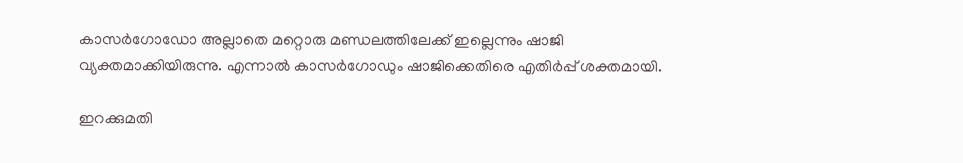കാസർഗോഡോ അല്ലാതെ മറ്റൊരു മണ്ഡലത്തിലേക്ക് ഇല്ലെന്നും ഷാജി വ്യക്തമാക്കിയിരുന്നു. എന്നാൽ കാസർഗോഡും ഷാജിക്കെതിരെ എതിർപ്പ് ശക്തമായി.

ഇറക്കുമതി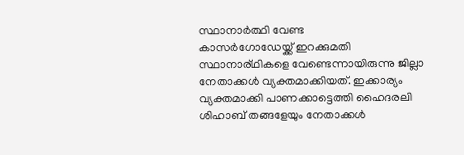സ്ഥാനാർത്ഥി വേണ്ട
കാസർഗോഡേയ്ക്ക് ഇറക്കുമതി സ്ഥാനാര്ഥികളെ വേണ്ടെന്നായിരുന്നു ജില്ലാ നേതാക്കൾ വ്യക്തമാക്കിയത്. ഇക്കാര്യം വ്യക്തമാക്കി പാണക്കാട്ടെത്തി ഹൈദരലി ശിഹാബ് തങ്ങളേയും നേതാക്കൾ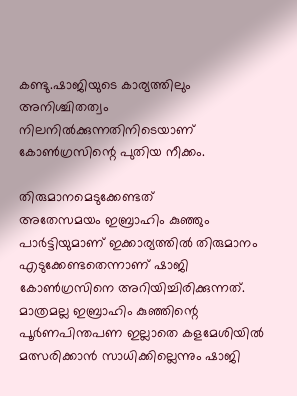കണ്ടു.ഷാജിയുടെ കാര്യത്തിലും അനിശ്ചിതത്വം നിലനിൽക്കുന്നതിനിടെയാണ് കോൺഗ്രസിന്റെ പുതിയ നീക്കം.

തിരുമാനമെടുക്കേണ്ടത്
അതേസമയം ഇബ്രാഹിം കുഞ്ഞും പാർട്ടിയുമാണ് ഇക്കാര്യത്തിൽ തിരുമാനം എടുക്കേണ്ടതെന്നാണ് ഷാജി കോൺഗ്രസിനെ അറിയിച്ചിരിക്കുന്നത്. മാത്രമല്ല ഇബ്രാഹിം കുഞ്ഞിന്റെ പൂർണപിന്തപണ ഇല്ലാതെ കളമേശിയിൽ മത്സരിക്കാൻ സാധിക്കില്ലെന്നും ഷാജി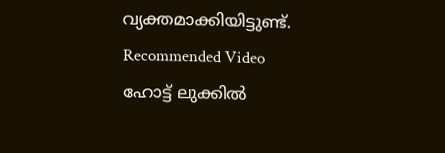വ്യക്തമാക്കിയിട്ടുണ്ട്.
Recommended Video
ഹോട്ട് ലുക്കിൽ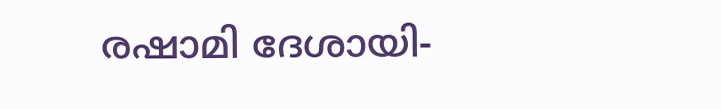രഷാമി ദേശായി-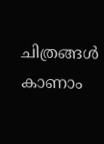ചിത്രങ്ങൾ കാണാം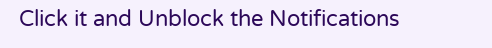Click it and Unblock the Notifications